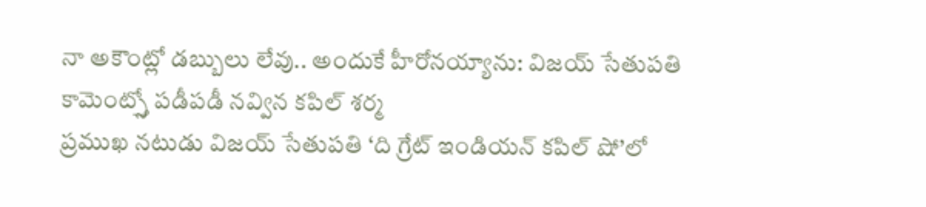నా అకౌంట్లో డబ్బులు లేవు.. అందుకే హీరోనయ్యాను: విజయ్ సేతుపతి కామెంట్స్తో పడీపడీ నవ్విన కపిల్ శర్మ
ప్రముఖ నటుడు విజయ్ సేతుపతి ‘ది గ్రేట్ ఇండియన్ కపిల్ షో’లో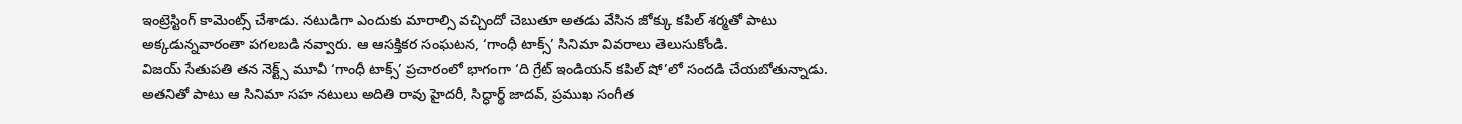ఇంట్రెస్టింగ్ కామెంట్స్ చేశాడు. నటుడిగా ఎందుకు మారాల్సి వచ్చిందో చెబుతూ అతడు వేసిన జోక్కు కపిల్ శర్మతో పాటు అక్కడున్నవారంతా పగలబడి నవ్వారు. ఆ ఆసక్తికర సంఘటన, ‘గాంధీ టాక్స్’ సినిమా వివరాలు తెలుసుకోండి.
విజయ్ సేతుపతి తన నెక్ట్స్ మూవీ ‘గాంధీ టాక్స్’ ప్రచారంలో భాగంగా ‘ది గ్రేట్ ఇండియన్ కపిల్ షో’లో సందడి చేయబోతున్నాడు. అతనితో పాటు ఆ సినిమా సహ నటులు అదితి రావు హైదరీ, సిద్ధార్థ్ జాదవ్, ప్రముఖ సంగీత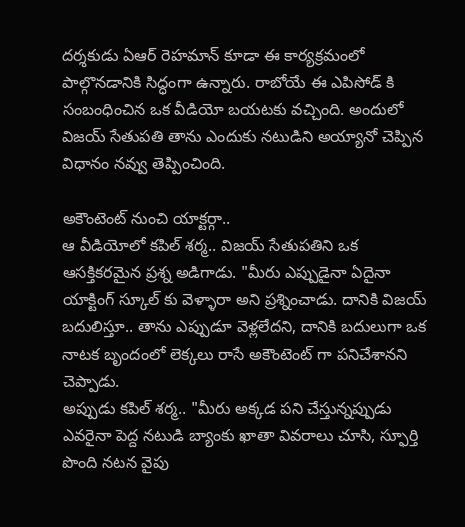దర్శకుడు ఏఆర్ రెహమాన్ కూడా ఈ కార్యక్రమంలో పాల్గొనడానికి సిద్ధంగా ఉన్నారు. రాబోయే ఈ ఎపిసోడ్ కి సంబంధించిన ఒక వీడియో బయటకు వచ్చింది. అందులో విజయ్ సేతుపతి తాను ఎందుకు నటుడిని అయ్యానో చెప్పిన విధానం నవ్వు తెప్పించింది.

అకౌంటెంట్ నుంచి యాక్టర్గా..
ఆ వీడియోలో కపిల్ శర్మ.. విజయ్ సేతుపతిని ఒక ఆసక్తికరమైన ప్రశ్న అడిగాడు. "మీరు ఎప్పుడైనా ఏదైనా యాక్టింగ్ స్కూల్ కు వెళ్ళారా అని ప్రశ్నించాడు. దానికి విజయ్ బదులిస్తూ.. తాను ఎప్పుడూ వెళ్లలేదని, దానికి బదులుగా ఒక నాటక బృందంలో లెక్కలు రాసే అకౌంటెంట్ గా పనిచేశానని చెప్పాడు.
అప్పుడు కపిల్ శర్మ.. "మీరు అక్కడ పని చేస్తున్నప్పుడు ఎవరైనా పెద్ద నటుడి బ్యాంకు ఖాతా వివరాలు చూసి, స్ఫూర్తి పొంది నటన వైపు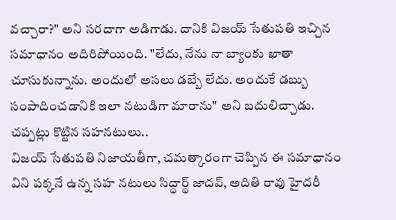వచ్చారా?" అని సరదాగా అడిగాడు. దానికి విజయ్ సేతుపతి ఇచ్చిన సమాధానం అదిరిపోయింది. "లేదు, నేను నా బ్యాంకు ఖాతా చూసుకున్నాను. అందులో అసలు డబ్బే లేదు. అందుకే డబ్బు సంపాదించడానికి ఇలా నటుడిగా మారాను" అని బదులిచ్చాడు.
చప్పట్లు కొట్టిన సహనటులు..
విజయ్ సేతుపతి నిజాయతీగా, చమత్కారంగా చెప్పిన ఈ సమాధానం విని పక్కనే ఉన్న సహ నటులు సిద్ధార్థ్ జాదవ్, అదితి రావు హైదరీ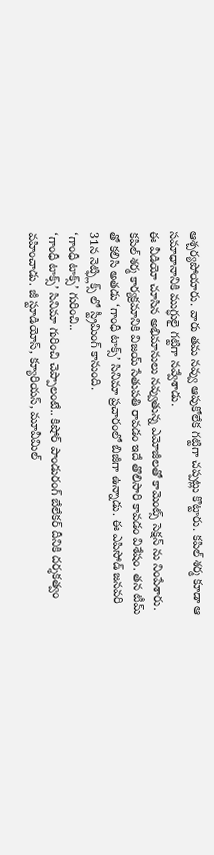ఆశ్చర్యపోయారు. వారు తమ నవ్వు ఆపుకోలేక గట్టిగా చప్పట్లు కొట్టారు. కపిల్ శర్మ కూడా ఆ సమాధానానికి ముగ్ధులై గట్టిగా నవ్వేశాడు.
ఈ వీడియో చూసిన అభిమానులు నవ్వుతున్న ఎమోజీలతో కామెంట్స్ సెక్షన్ ను నింపేశారు. కపిల్ శర్మ కార్యక్రమానికి విజయ్ సేతుపతి రావడం ఇదే తొలిసారి కావడం విశేషం. తన టీమ్ తో కలిసి అతడు ‘గాంధీ టాక్స్’ సినిమా ప్రచారంలో బిజీగా ఉన్నాడు. ఈ ఎపిసోడ్ జనవరి 31న నెట్ఫ్లిక్స్ లో స్ట్రీమింగ్ కానుంది.
‘గాంధీ టాక్స్’ గురించి..
‘గాంధీ టాక్స్’ సినిమా గురించి చెప్పాలంటే.. కిషోర్ పాండురంగ్ బేలేకర్ దీనికి దర్శకత్వం వహించాడు. జీ స్టూడియోస్, క్యూరియస్, మూవీమిల్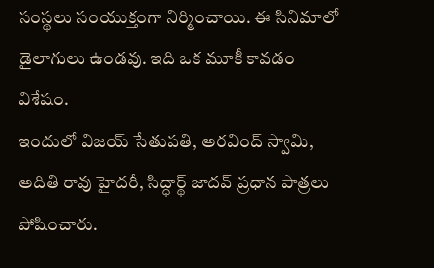సంస్థలు సంయుక్తంగా నిర్మించాయి. ఈ సినిమాలో డైలాగులు ఉండవు. ఇది ఒక మూకీ కావడం విశేషం.
ఇందులో విజయ్ సేతుపతి, అరవింద్ స్వామి, అదితి రావు హైదరీ, సిద్ధార్థ్ జాదవ్ ప్రధాన పాత్రలు పోషించారు.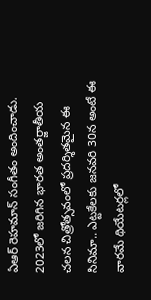ఏఆర్ రెహమాన్ సంగీతం అందించాడు. 2023లో జరిగిన భారత అంతర్జాతీయ చలన చిత్రోత్సవంలో ప్రదర్శితమైన ఈ సినిమా.. ఎట్టకేలకు జనవరి 30న అంటే ఈ వారమే థియేటర్లలో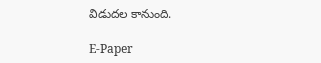విడుదల కానుంది.

E-Paper